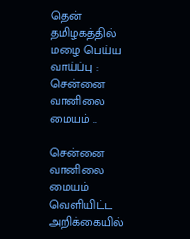தென் தமிழகத்தில் மழை பெய்ய வாய்ப்பு : சென்னை வானிலை மையம் ..

சென்னை வானிலை மையம் வெளியிட்ட அறிக்கையில்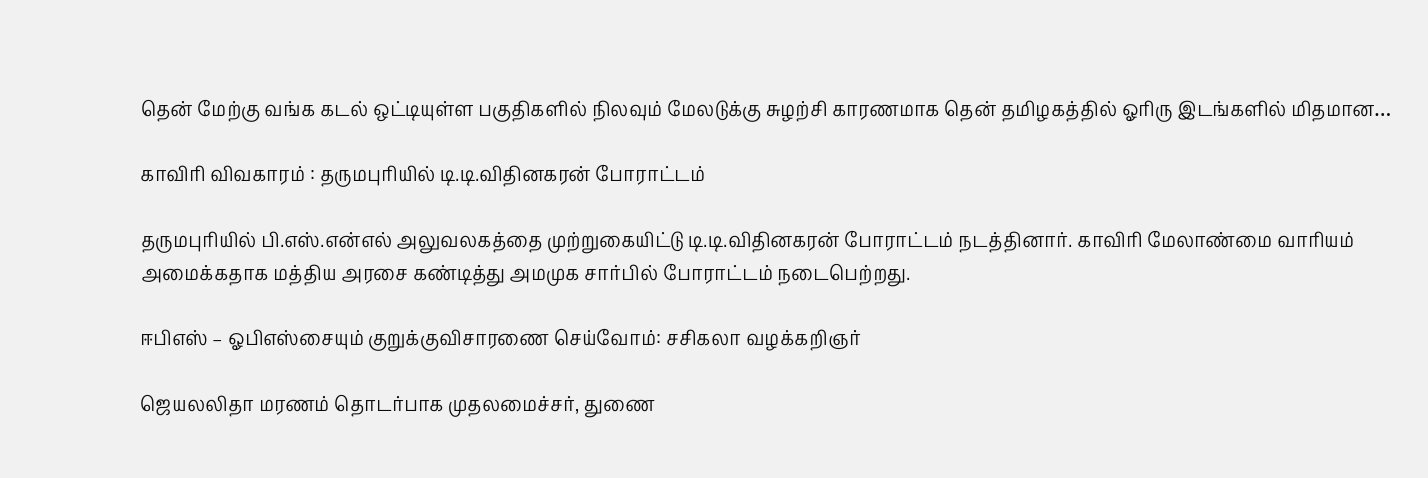தென் மேற்கு வங்க கடல் ஒட்டியுள்ள பகுதிகளில் நிலவும் மேலடுக்கு சுழற்சி காரணமாக தென் தமிழகத்தில் ஓரிரு இடங்களில் மிதமான…

காவிரி விவகாரம் : தருமபுரியில் டி.டி.விதினகரன் போராட்டம்

தருமபுரியில் பி.எஸ்.என்எல் அலுவலகத்தை முற்றுகையிட்டு டி.டி.விதினகரன் போராட்டம் நடத்தினார். காவிரி மேலாண்மை வாரியம் அமைக்கதாக மத்திய அரசை கண்டித்து அமமுக சார்பில் போராட்டம் நடைபெற்றது.

ஈபிஎஸ் – ஓபிஎஸ்சையும் குறுக்குவிசாரணை செய்வோம்: சசிகலா வழக்கறிஞர்

ஜெயலலிதா மரணம் தொடர்பாக முதலமைச்சர், துணை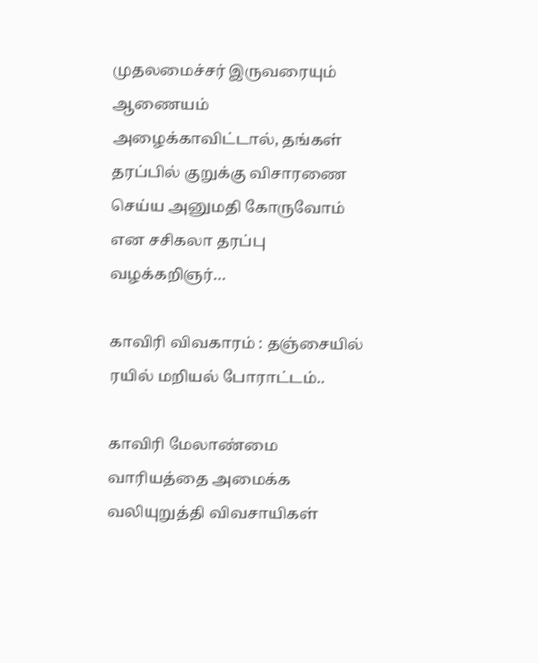முதலமைச்சர் இருவரையும் ஆணையம் அழைக்காவிட்டால், தங்கள் தரப்பில் குறுக்கு விசாரணை செய்ய அனுமதி கோருவோம் என சசிகலா தரப்பு வழக்கறிஞர்…

காவிரி விவகாரம் : தஞ்சையில் ரயில் மறியல் போராட்டம்..

காவிரி மேலாண்மை வாரியத்தை அமைக்க வலியுறுத்தி விவசாயிகள்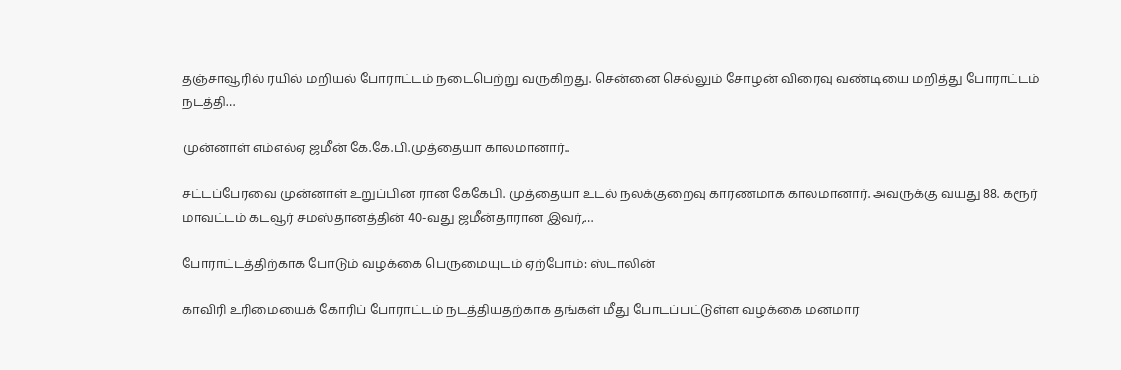தஞ்சாவூரில் ரயில் மறியல் போராட்டம் நடைபெற்று வருகிறது. சென்னை செல்லும் சோழன் விரைவு வண்டியை மறித்து போராட்டம் நடத்தி…

முன்னாள் எம்எல்ஏ ஜமீன் கே.கே.பி.முத்தையா காலமானார்..

சட்டப்பேரவை முன்னாள் உறுப்பின ரான கேகேபி. முத்தையா உடல் நலக்குறைவு காரணமாக காலமானார். அவருக்கு வயது 88. கரூர் மாவட்டம் கடவூர் சமஸ்தானத்தின் 40-வது ஜமீன்தாரான இவர்,…

போராட்டத்திற்காக போடும் வழக்கை பெருமையுடம் ஏற்போம்: ஸ்டாலின்

காவிரி உரிமையைக் கோரிப் போராட்டம் நடத்தியதற்காக தங்கள் மீது போடப்பட்டுள்ள வழக்கை மனமார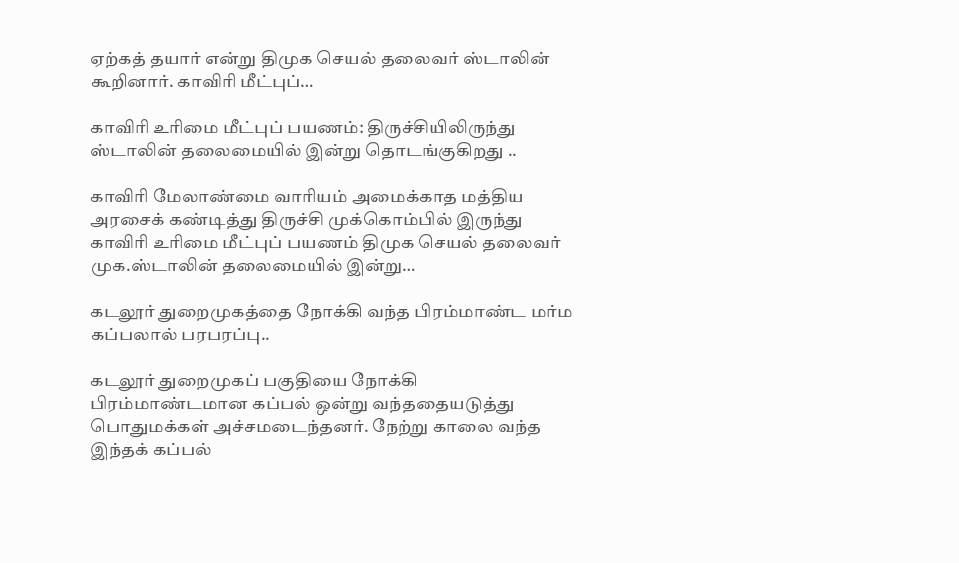ஏற்கத் தயார் என்று திமுக செயல் தலைவர் ஸ்டாலின் கூறினார். காவிரி மீட்புப்…

காவிரி உரிமை மீட்புப் பயணம்: திருச்சியிலிருந்து ஸ்டாலின் தலைமையில் இன்று தொடங்குகிறது ..

காவிரி மேலாண்மை வாரியம் அமைக்காத மத்திய அரசைக் கண்டித்து திருச்சி முக்கொம்பில் இருந்து காவிரி உரிமை மீட்புப் பயணம் திமுக செயல் தலைவர் முக.ஸ்டாலின் தலைமையில் இன்று…

கடலூர் துறைமுகத்தை நோக்கி வந்த பிரம்மாண்ட மர்ம கப்பலால் பரபரப்பு..

கடலூர் துறைமுகப் பகுதியை நோக்கி பிரம்மாண்டமான கப்பல் ஒன்று வந்ததையடுத்து பொதுமக்கள் அச்சமடைந்தனர். நேற்று காலை வந்த இந்தக் கப்பல்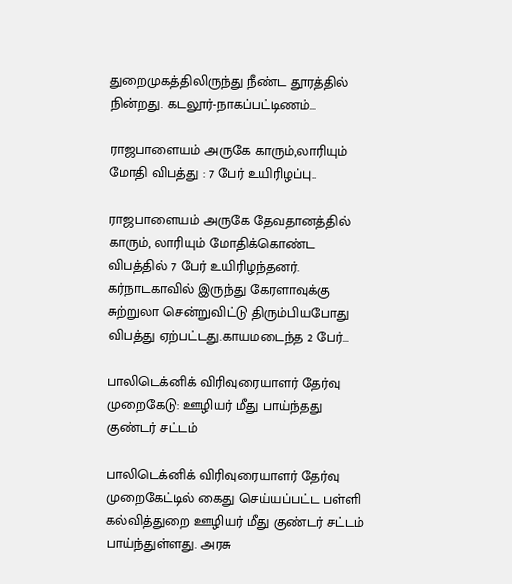துறைமுகத்திலிருந்து நீண்ட தூரத்தில் நின்றது. கடலூர்-நாகப்பட்டிணம்…

ராஜபாளையம் அருகே காரும்,லாரியும் மோதி விபத்து : 7 பேர் உயிரிழப்பு..

ராஜபாளையம் அருகே தேவதானத்தில் காரும், லாரியும் மோதிக்கொண்ட விபத்தில் 7 பேர் உயிரிழந்தனர். கர்நாடகாவில் இருந்து கேரளாவுக்கு சுற்றுலா சென்றுவிட்டு திரும்பியபோது விபத்து ஏற்பட்டது.காயமடைந்த 2 பேர்…

பாலிடெக்னிக் விரிவுரையாளர் தேர்வு முறைகேடு: ஊழியர் மீது பாய்ந்தது குண்டர் சட்டம்

பாலிடெக்னிக் விரிவுரையாளர் தேர்வு முறைகேட்டில் கைது செய்யப்பட்ட பள்ளி கல்வித்துறை ஊழியர் மீது குண்டர் சட்டம் பாய்ந்துள்ளது. அரசு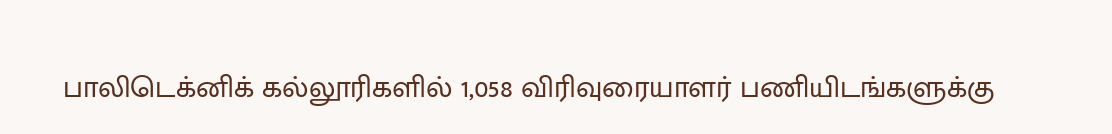பாலிடெக்னிக் கல்லூரிகளில் 1,058 விரிவுரையாளர் பணியிடங்களுக்கு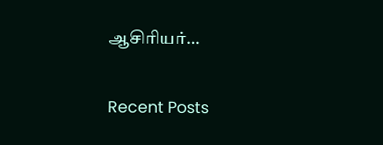ஆசிரியர்…

Recent Posts